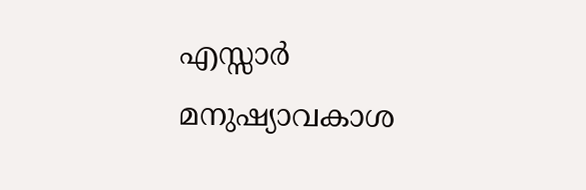എസ്സാര്‍ മനുഷ്യാവകാശ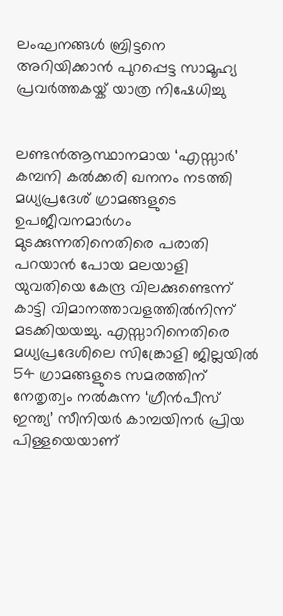ലംഘനങ്ങള്‍ ബ്രിട്ടനെ അറിയിക്കാന്‍ പുറപ്പെട്ട സാമൂഹ്യ പ്രവർത്തകയ്ക് യാത്ര നിഷേധിച്ചു


ലണ്ടന്‍ആസ്ഥാനമായ ‘എസ്സാര്‍’ കമ്പനി കല്‍ക്കരി ഖനനം നടത്തി മധ്യപ്രദേശ് ഗ്രാമങ്ങളുടെ ഉപജീവനമാര്‍ഗം മുടക്കുന്നതിനെതിരെ പരാതി പറയാന്‍ പോയ മലയാളി യുവതിയെ കേന്ദ്ര വിലക്കുണ്ടെന്ന് കാട്ടി വിമാനത്താവളത്തില്‍നിന്ന് മടക്കിയയച്ചു. എസ്സാറിനെതിരെ മധ്യപ്രദേശിലെ സിങ്ക്രോളി ജില്ലയില്‍ 54 ഗ്രാമങ്ങളുടെ സമരത്തിന് നേതൃത്വം നല്‍കുന്ന ‘ഗ്രീന്‍പീസ് ഇന്ത്യ’ സീനിയര്‍ കാമ്പയിനര്‍ പ്രിയ പിള്ളയെയാണ്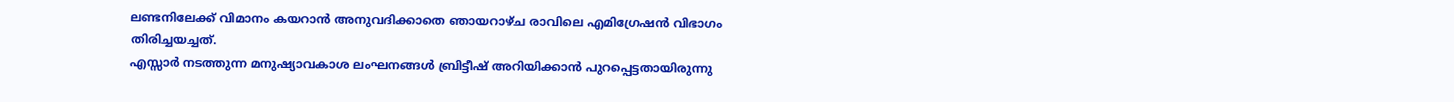ലണ്ടനിലേക്ക് വിമാനം കയറാന്‍ അനുവദിക്കാതെ ഞായറാഴ്ച രാവിലെ എമിഗ്രേഷന്‍ വിഭാഗം തിരിച്ചയച്ചത്.
എസ്സാര്‍ നടത്തുന്ന മനുഷ്യാവകാശ ലംഘനങ്ങള്‍ ബ്രിട്ടീഷ് അറിയിക്കാന്‍ പുറപ്പെട്ടതായിരുന്നു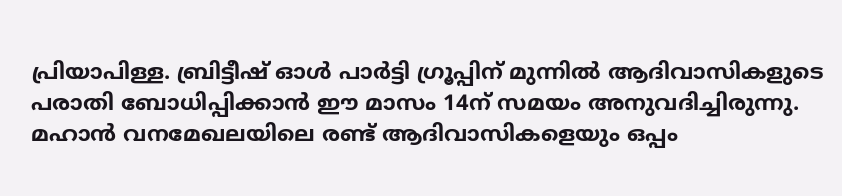പ്രിയാപിള്ള. ബ്രിട്ടീഷ് ഓള്‍ പാര്‍ട്ടി ഗ്രൂപ്പിന് മുന്നില്‍ ആദിവാസികളുടെ പരാതി ബോധിപ്പിക്കാന്‍ ഈ മാസം 14ന് സമയം അനുവദിച്ചിരുന്നു. മഹാന്‍ വനമേഖലയിലെ രണ്ട് ആദിവാസികളെയും ഒപ്പം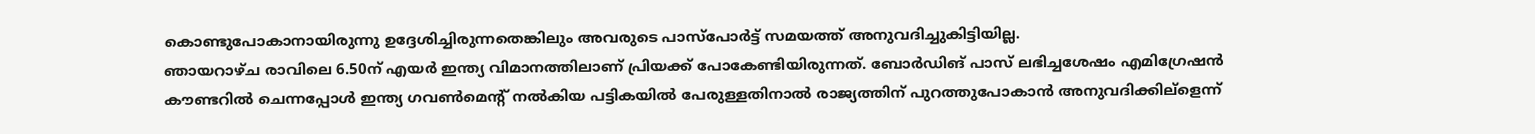കൊണ്ടുപോകാനായിരുന്നു ഉദ്ദേശിച്ചിരുന്നതെങ്കിലും അവരുടെ പാസ്പോര്‍ട്ട് സമയത്ത് അനുവദിച്ചുകിട്ടിയില്ല.
ഞായറാഴ്ച രാവിലെ 6.50ന് എയര്‍ ഇന്ത്യ വിമാനത്തിലാണ് പ്രിയക്ക് പോകേണ്ടിയിരുന്നത്. ബോര്‍ഡിങ് പാസ് ലഭിച്ചശേഷം എമിഗ്രേഷന്‍ കൗണ്ടറില്‍ ചെന്നപ്പോള്‍ ഇന്ത്യ ഗവണ്‍മെന്‍റ് നല്‍കിയ പട്ടികയില്‍ പേരുള്ളതിനാല്‍ രാജ്യത്തിന് പുറത്തുപോകാന്‍ അനുവദിക്കില്ളെന്ന്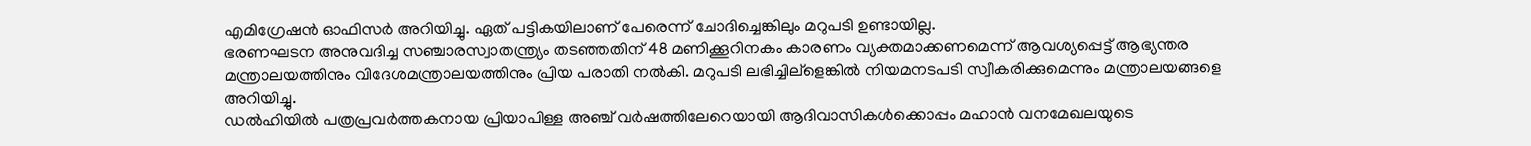എമിഗ്രേഷന്‍ ഓഫിസര്‍ അറിയിച്ചു. ഏത് പട്ടികയിലാണ് പേരെന്ന് ചോദിച്ചെങ്കിലും മറുപടി ഉണ്ടായില്ല.
ഭരണഘടന അനുവദിച്ച സഞ്ചാരസ്വാതന്ത്ര്യം തടഞ്ഞതിന് 48 മണിക്കൂറിനകം കാരണം വ്യക്തമാക്കണമെന്ന് ആവശ്യപ്പെട്ട് ആഭ്യന്തര മന്ത്രാലയത്തിനും വിദേശമന്ത്രാലയത്തിനും പ്രിയ പരാതി നല്‍കി. മറുപടി ലഭിച്ചില്ളെങ്കില്‍ നിയമനടപടി സ്വീകരിക്കുമെന്നും മന്ത്രാലയങ്ങളെ അറിയിച്ചു.
ഡല്‍ഹിയില്‍ പത്രപ്രവര്‍ത്തകനായ പ്രിയാപിള്ള അഞ്ച് വര്‍ഷത്തിലേറെയായി ആദിവാസികള്‍ക്കൊപ്പം മഹാന്‍ വനമേഖലയുടെ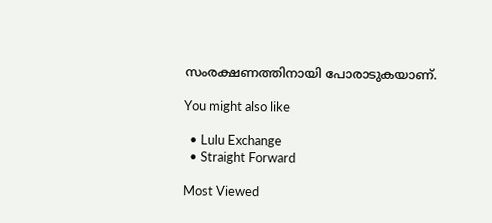സംരക്ഷണത്തിനായി പോരാടുകയാണ്.

You might also like

  • Lulu Exchange
  • Straight Forward

Most Viewed